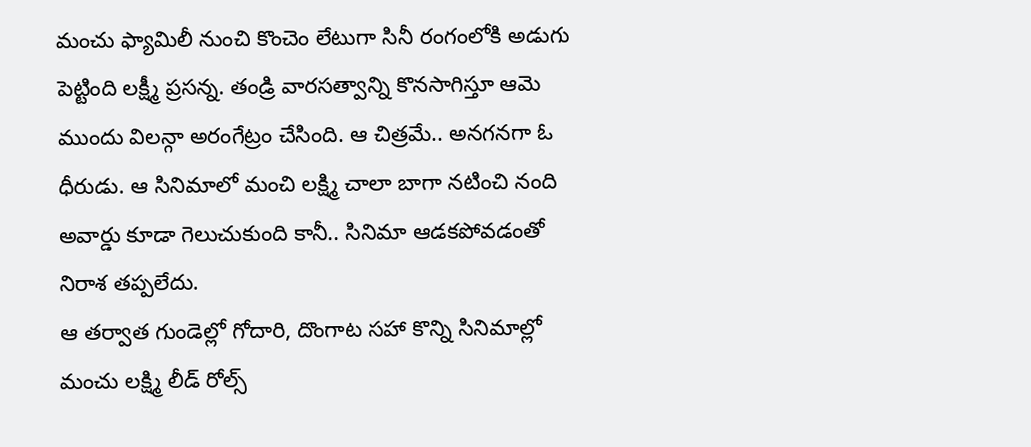మంచు ఫ్యామిలీ నుంచి కొంచెం లేటుగా సినీ రంగంలోకి అడుగు పెట్టింది లక్ష్మీ ప్రసన్న. తండ్రి వారసత్వాన్ని కొనసాగిస్తూ ఆమె ముందు విలన్గా అరంగేట్రం చేసింది. ఆ చిత్రమే.. అనగనగా ఓ ధీరుడు. ఆ సినిమాలో మంచి లక్ష్మి చాలా బాగా నటించి నంది అవార్డు కూడా గెలుచుకుంది కానీ.. సినిమా ఆడకపోవడంతో నిరాశ తప్పలేదు.
ఆ తర్వాత గుండెల్లో గోదారి, దొంగాట సహా కొన్ని సినిమాల్లో మంచు లక్ష్మి లీడ్ రోల్స్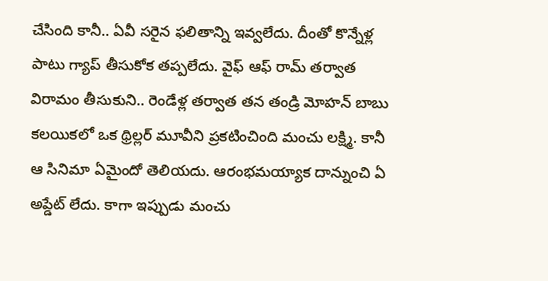చేసింది కానీ.. ఏవీ సరైన ఫలితాన్ని ఇవ్వలేదు. దీంతో కొన్నేళ్ల పాటు గ్యాప్ తీసుకోక తప్పలేదు. వైఫ్ ఆఫ్ రామ్ తర్వాత విరామం తీసుకుని.. రెండేళ్ల తర్వాత తన తండ్రి మోహన్ బాబు కలయికలో ఒక థ్రిల్లర్ మూవీని ప్రకటించింది మంచు లక్ష్మి. కానీ ఆ సినిమా ఏమైందో తెలియదు. ఆరంభమయ్యాక దాన్నుంచి ఏ అప్డేట్ లేదు. కాగా ఇప్పుడు మంచు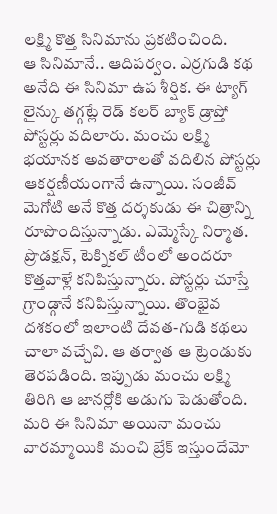లక్ష్మి కొత్త సినిమాను ప్రకటించింది.
ఆ సినిమానే.. ఆదిపర్వం. ఎర్రగుడి కథ అనేది ఈ సినిమా ఉప శీర్షిక. ఈ ట్యాగ్ లైన్కు తగ్గట్లే రెడ్ కలర్ బ్యాక్ డ్రాప్తో పోస్టర్లు వదిలారు. మంచు లక్ష్మి భయానక అవతారాలతో వదిలిన పోస్టర్లు ఆకర్షణీయంగానే ఉన్నాయి. సంజీవ్ మెగోటి అనే కొత్త దర్శకుడు ఈ చిత్రాన్ని రూపొందిస్తున్నాడు. ఎమ్మెస్కే నిర్మాత.
ప్రొడక్షన్, టెక్నికల్ టీంలో అందరూ కొత్తవాళ్లే కనిపిస్తున్నారు. పోస్టర్లు చూస్తే గ్రాండ్గానే కనిపిస్తున్నాయి. తొంభైవ దశకంలో ఇలాంటి దేవత-గుడి కథలు చాలా వచ్చేవి. ఆ తర్వాత ఆ ట్రెండుకు తెరపడింది. ఇప్పుడు మంచు లక్ష్మి తిరిగి ఆ జానర్లోకి అడుగు పెడుతోంది. మరి ఈ సినిమా అయినా మంచు వారమ్మాయికి మంచి బ్రేక్ ఇస్తుందేమో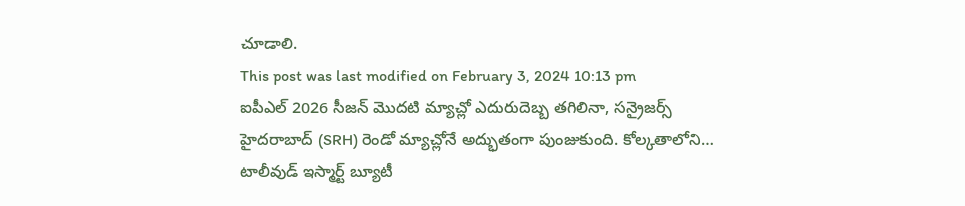చూడాలి.
This post was last modified on February 3, 2024 10:13 pm
ఐపీఎల్ 2026 సీజన్ మొదటి మ్యాచ్లో ఎదురుదెబ్బ తగిలినా, సన్రైజర్స్ హైదరాబాద్ (SRH) రెండో మ్యాచ్లోనే అద్భుతంగా పుంజుకుంది. కోల్కతాలోని…
టాలీవుడ్ ఇస్మార్ట్ బ్యూటీ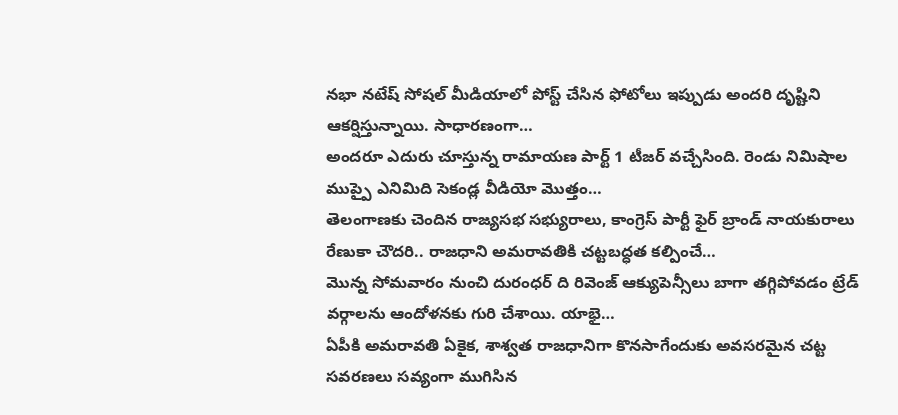నభా నటేష్ సోషల్ మీడియాలో పోస్ట్ చేసిన ఫోటోలు ఇప్పుడు అందరి దృష్టిని ఆకర్షిస్తున్నాయి. సాధారణంగా…
అందరూ ఎదురు చూస్తున్న రామాయణ పార్ట్ 1 టీజర్ వచ్చేసింది. రెండు నిమిషాల ముప్పై ఎనిమిది సెకండ్ల వీడియో మొత్తం…
తెలంగాణకు చెందిన రాజ్యసభ సభ్యురాలు, కాంగ్రెస్ పార్టీ ఫైర్ బ్రాండ్ నాయకురాలు రేణుకా చౌదరి.. రాజధాని అమరావతికి చట్టబద్ధత కల్పించే…
మొన్న సోమవారం నుంచి దురంధర్ ది రివెంజ్ ఆక్యుపెన్సీలు బాగా తగ్గిపోవడం ట్రేడ్ వర్గాలను ఆందోళనకు గురి చేశాయి. యాభై…
ఏపీకి అమరావతి ఏకైక, శాశ్వత రాజధానిగా కొనసాగేందుకు అవసరమైన చట్ట సవరణలు సవ్యంగా ముగిసిన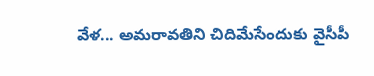వేళ... అమరావతిని చిదిమేసేందుకు వైసీపీ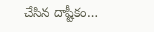చేసిన దాష్టీకం…